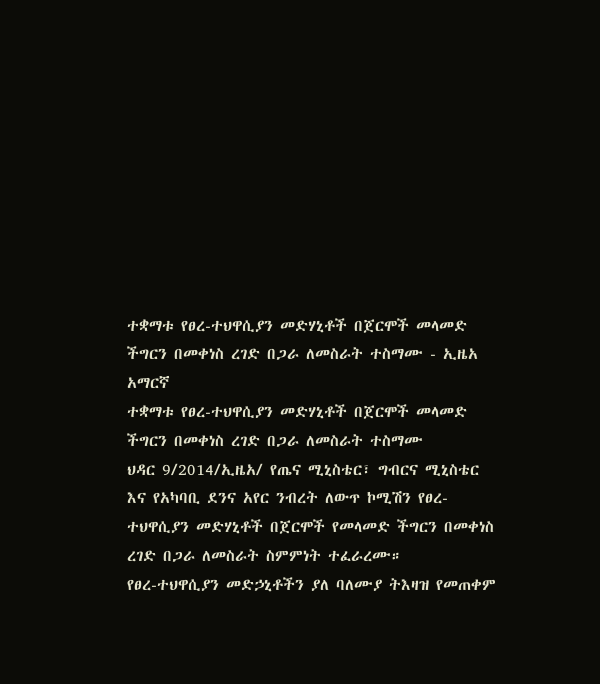ተቋማቱ የፀረ-ተህዋሲያን መድሃኒቶች በጀርሞች መላመድ ችግርን በመቀነስ ረገድ በጋራ ለመስራት ተስማሙ - ኢዜአ አማርኛ
ተቋማቱ የፀረ-ተህዋሲያን መድሃኒቶች በጀርሞች መላመድ ችግርን በመቀነስ ረገድ በጋራ ለመስራት ተስማሙ
ህዳር 9/2014/ኢዜአ/ የጤና ሚኒስቴር፣ ግብርና ሚኒስቴር እና የአካባቢ ደንና አየር ንብረት ለውጥ ኮሚሽን የፀረ-ተህዋሲያን መድሃኒቶች በጀርሞች የመላመድ ችግርን በመቀነስ ረገድ በጋራ ለመስራት ስምምነት ተፈራረሙ።
የፀረ-ተህዋሲያን መድኃኒቶችን ያለ ባለሙያ ትእዛዝ የመጠቀም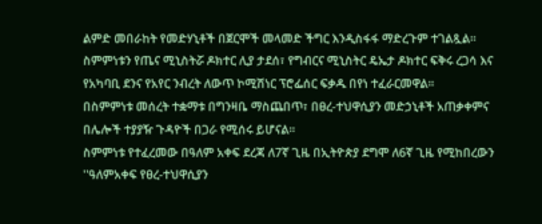ልምድ መበራከት የመድሃኒቶች በጀርሞች መላመድ ችግር እንዲስፋፋ ማድረጉም ተገልጿል።
ስምምነቱን የጤና ሚኒስትሯ ዶክተር ሊያ ታደሰ፣ የግብርና ሚኒስትር ዴኤታ ዶክተር ፍቅሩ ረጋሳ እና የአካባቢ ደንና የአየር ንብረት ለውጥ ኮሚሽነር ፕሮፌሰር ፍቃዱ በየነ ተፈራርመዋል፡፡
በስምምነቱ መሰረት ተቋማቱ በግንዛቤ ማስጨበጥ፣ በፀረ-ተህዋሲያን መድኃኒቶች አጠቃቀምና በሌሎች ተያያዥ ጉዳዮች በጋራ የሚሰሩ ይሆናል፡፡
ስምምነቱ የተፈረመው በዓለም አቀፍ ደረጃ ለ7ኛ ጊዜ በኢትዮጵያ ደግሞ ለ6ኛ ጊዜ የሚከበረውን ''ዓለምአቀፍ የፀረ-ተህዋሲያን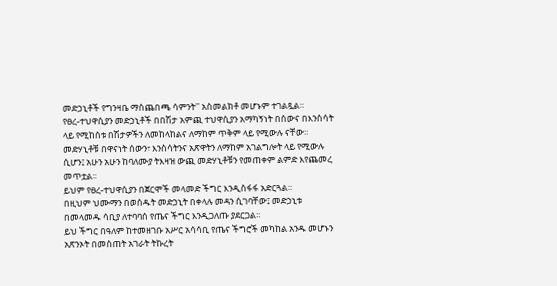መድኃኒቶች የግንዛቤ ማስጨበጫ ሳምንት'' አስመልክቶ መሆኑም ተገልጿል።
የፀረ-ተህዋሲያን መድኃኒቶች በበሽታ አምጪ ተህዋሲያን አማካኝነት በሰውና በእንስሳት ላይ የሚከሰቱ በሽታዎችን ለመከላከልና ለማከም ጥቅም ላይ የሚውሉ ናቸው።
መድሃኒቶቹ በዋናነት ሰውን፣ እንስሳትንና አጽዋትን ለማከም አገልግሎት ላይ የሚውሉ ሲሆን፤ አሁን አሁን ከባለሙያ ትእዛዝ ውጪ መድሃኒቶቹን የመጠቀም ልምድ እየጨመረ መጥቷል፡፡
ይህም የፀረ-ተህዋሲያን በጀርሞች መላመድ ችግር እንዲስፋፋ አድርጓል።
በዚህም ህሙማን በወሰዱት መድኃኒት በቀላሉ መዳን ሲገባቸው፤ መድኃኒቱ በመላመዱ ሳቢያ ለተባባሰ የጤና ችግር እንዲጋለጡ ያደርጋል።
ይህ ችግር በዓለም ከተመዘገቡ አሥር አሳሳቢ የጤና ችግሮች መካከል አንዱ መሆኑን አጽንኦት በመስጠት አገራት ትኩረት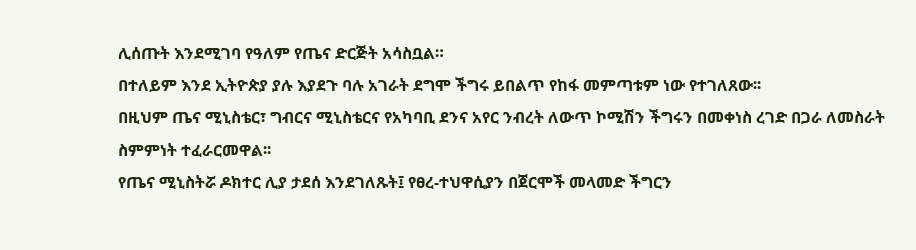ሊሰጡት እንደሚገባ የዓለም የጤና ድርጅት አሳስቧል።
በተለይም እንደ ኢትዮጵያ ያሉ እያደጉ ባሉ አገራት ደግሞ ችግሩ ይበልጥ የከፋ መምጣቱም ነው የተገለጸው፡፡
በዚህም ጤና ሚኒስቴር፣ ግብርና ሚኒስቴርና የአካባቢ ደንና አየር ንብረት ለውጥ ኮሚሽን ችግሩን በመቀነስ ረገድ በጋራ ለመስራት ስምምነት ተፈራርመዋል፡፡
የጤና ሚኒስትሯ ዶክተር ሊያ ታደሰ እንደገለጹት፤ የፀረ-ተህዋሲያን በጀርሞች መላመድ ችግርን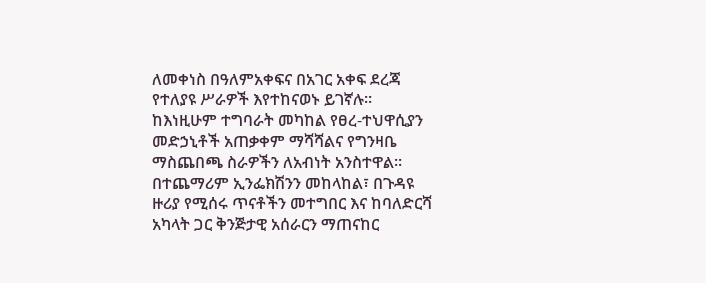ለመቀነስ በዓለምአቀፍና በአገር አቀፍ ደረጃ የተለያዩ ሥራዎች እየተከናወኑ ይገኛሉ።
ከእነዚሁም ተግባራት መካከል የፀረ-ተህዋሲያን መድኃኒቶች አጠቃቀም ማሻሻልና የግንዛቤ ማስጨበጫ ስራዎችን ለአብነት አንስተዋል፡፡
በተጨማሪም ኢንፌክሽንን መከላከል፣ በጉዳዩ ዙሪያ የሚሰሩ ጥናቶችን መተግበር እና ከባለድርሻ አካላት ጋር ቅንጅታዊ አሰራርን ማጠናከር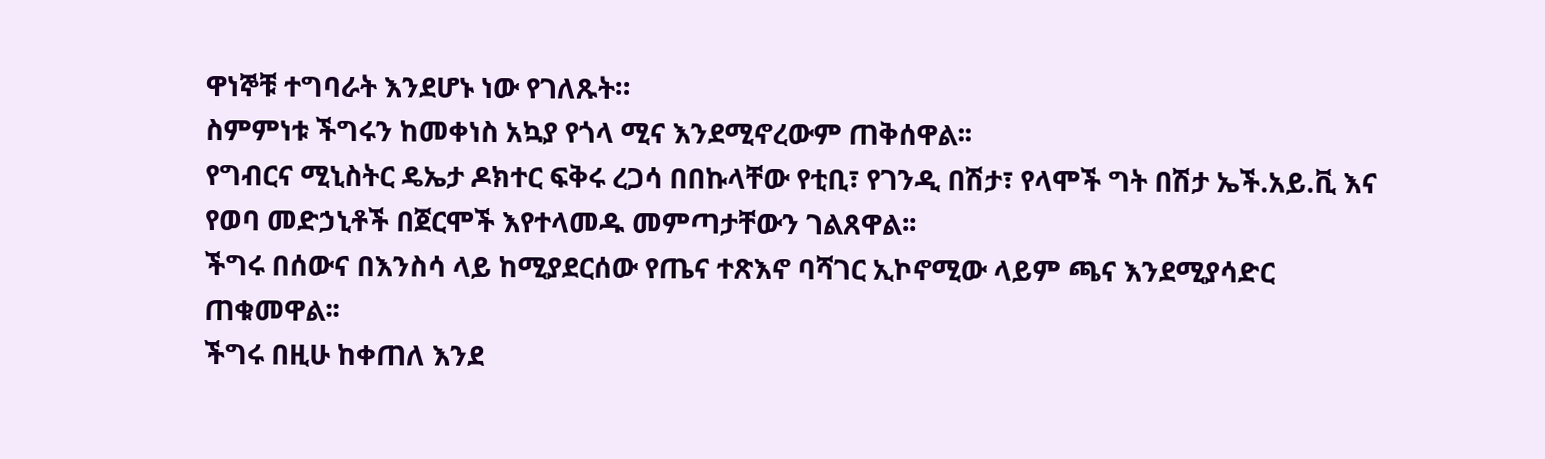ዋነኞቹ ተግባራት እንደሆኑ ነው የገለጹት።
ስምምነቱ ችግሩን ከመቀነስ አኳያ የጎላ ሚና እንደሚኖረውም ጠቅሰዋል፡፡
የግብርና ሚኒስትር ዴኤታ ዶክተር ፍቅሩ ረጋሳ በበኩላቸው የቲቢ፣ የገንዲ በሽታ፣ የላሞች ግት በሽታ ኤች.አይ.ቪ እና የወባ መድኃኒቶች በጀርሞች እየተላመዱ መምጣታቸውን ገልጸዋል፡፡
ችግሩ በሰውና በእንስሳ ላይ ከሚያደርሰው የጤና ተጽእኖ ባሻገር ኢኮኖሚው ላይም ጫና እንደሚያሳድር ጠቁመዋል፡፡
ችግሩ በዚሁ ከቀጠለ እንደ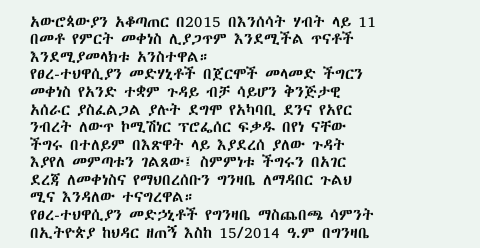አውሮጳውያን አቆጣጠር በ2015 በእንሰሳት ሃብት ላይ 11 በመቶ የምርት መቀነስ ሊያጋጥም እንደሚችል ጥናቶች እንደሚያመላክቱ አንስተዋል።
የፀረ-ተህዋሲያን መድሃኒቶች በጀርሞች መላመድ ችግርን መቀነስ የአንድ ተቋም ጉዳይ ብቻ ሳይሆን ቅንጅታዊ አሰራር ያስፈልጋል ያሉት ደግሞ የአካባቢ ደንና የአየር ንብረት ለውጥ ኮሚሽነር ፕሮፌሰር ፍቃዱ በየነ ናቸው
ችግሩ በተለይም በእጽዋት ላይ እያደረሰ ያለው ጉዳት እያየለ መምጣቱን ገልጸው፤ ስምምነቱ ችግሩን በአገር ደረጃ ለመቀነስና የማህበረሰቡን ግንዛቤ ለማዳበር ጉልህ ሚና እንዳለው ተናግረዋል።
የፀረ-ተህዋሲያን መድኃኒቶች የግንዛቤ ማስጨበጫ ሳምንት በኢትዮጵያ ከህዳር ዘጠኝ እስከ 15/2014 ዓ.ም በግንዛቤ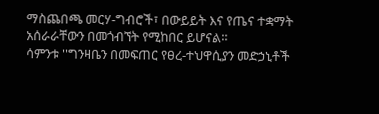ማስጨበጫ መርሃ-ግብሮች፣ በውይይት እና የጤና ተቋማት አሰራራቸውን በመጎብኘት የሚከበር ይሆናል።
ሳምንቱ ''ግንዛቤን በመፍጠር የፀረ-ተህዋሲያን መድኃኒቶች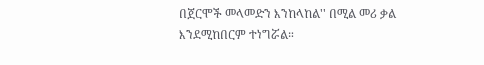በጀርሞች መላመድን እንከላከል'' በሚል መሪ ቃል እንደሚከበርም ተነግሯል።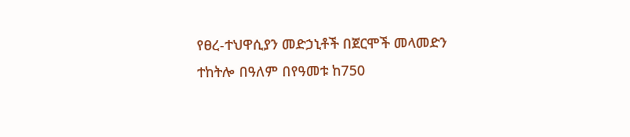የፀረ-ተህዋሲያን መድኃኒቶች በጀርሞች መላመድን ተከትሎ በዓለም በየዓመቱ ከ750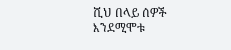ሺህ በላይ ሰዎች እንደሚሞቱ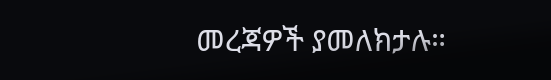መረጃዎች ያመለክታሉ።